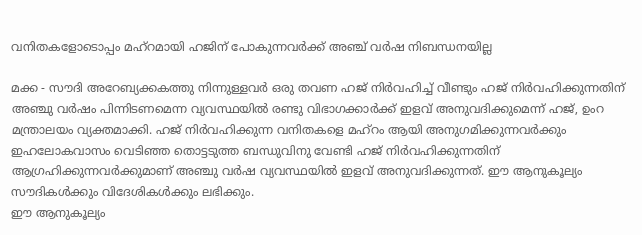വനിതകളോടൊപ്പം മഹ്‌റമായി ഹജിന് പോകുന്നവർക്ക് അഞ്ച് വർഷ നിബന്ധനയില്ല

മക്ക - സൗദി അറേബ്യക്കകത്തു നിന്നുള്ളവർ ഒരു തവണ ഹജ് നിർവഹിച്ച് വീണ്ടും ഹജ് നിർവഹിക്കുന്നതിന് അഞ്ചു വർഷം പിന്നിടണമെന്ന വ്യവസ്ഥയിൽ രണ്ടു വിഭാഗക്കാർക്ക് ഇളവ് അനുവദിക്കുമെന്ന് ഹജ്, ഉംറ മന്ത്രാലയം വ്യക്തമാക്കി. ഹജ് നിർവഹിക്കുന്ന വനിതകളെ മഹ്‌റം ആയി അനുഗമിക്കുന്നവർക്കും ഇഹലോകവാസം വെടിഞ്ഞ തൊട്ടടുത്ത ബന്ധുവിനു വേണ്ടി ഹജ് നിർവഹിക്കുന്നതിന് ആഗ്രഹിക്കുന്നവർക്കുമാണ് അഞ്ചു വർഷ വ്യവസ്ഥയിൽ ഇളവ് അനുവദിക്കുന്നത്. ഈ ആനുകൂല്യം സൗദികൾക്കും വിദേശികൾക്കും ലഭിക്കും.
ഈ ആനുകൂല്യം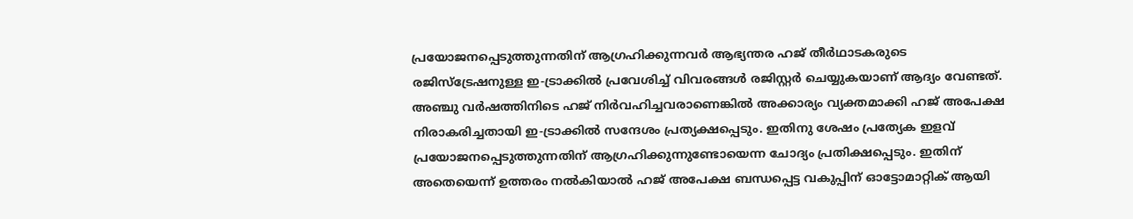പ്രയോജനപ്പെടുത്തുന്നതിന് ആഗ്രഹിക്കുന്നവർ ആഭ്യന്തര ഹജ് തീർഥാടകരുടെ രജിസ്‌ട്രേഷനുള്ള ഇ-ട്രാക്കിൽ പ്രവേശിച്ച് വിവരങ്ങൾ രജിസ്റ്റർ ചെയ്യുകയാണ് ആദ്യം വേണ്ടത്. അഞ്ചു വർഷത്തിനിടെ ഹജ് നിർവഹിച്ചവരാണെങ്കിൽ അക്കാര്യം വ്യക്തമാക്കി ഹജ് അപേക്ഷ നിരാകരിച്ചതായി ഇ-ട്രാക്കിൽ സന്ദേശം പ്രത്യക്ഷപ്പെടും. ഇതിനു ശേഷം പ്രത്യേക ഇളവ് പ്രയോജനപ്പെടുത്തുന്നതിന് ആഗ്രഹിക്കുന്നുണ്ടോയെന്ന ചോദ്യം പ്രതിക്ഷപ്പെടും. ഇതിന് അതെയെന്ന് ഉത്തരം നൽകിയാൽ ഹജ് അപേക്ഷ ബന്ധപ്പെട്ട വകുപ്പിന് ഓട്ടോമാറ്റിക് ആയി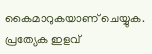കൈമാറുകയാണ് ചെയ്യുക. പ്രത്യേക ഇളവ്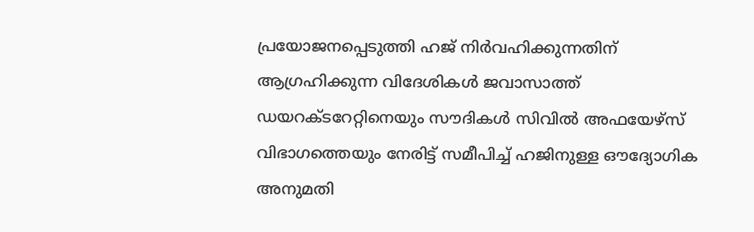പ്രയോജനപ്പെടുത്തി ഹജ് നിർവഹിക്കുന്നതിന് ആഗ്രഹിക്കുന്ന വിദേശികൾ ജവാസാത്ത് ഡയറക്ടറേറ്റിനെയും സൗദികൾ സിവിൽ അഫയേഴ്‌സ് വിഭാഗത്തെയും നേരിട്ട് സമീപിച്ച് ഹജിനുള്ള ഔദ്യോഗിക അനുമതി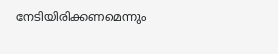നേടിയിരിക്കണമെന്നും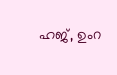ഹജ്, ഉംറ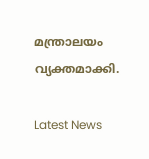മന്ത്രാലയം വ്യക്തമാക്കി.

Latest News